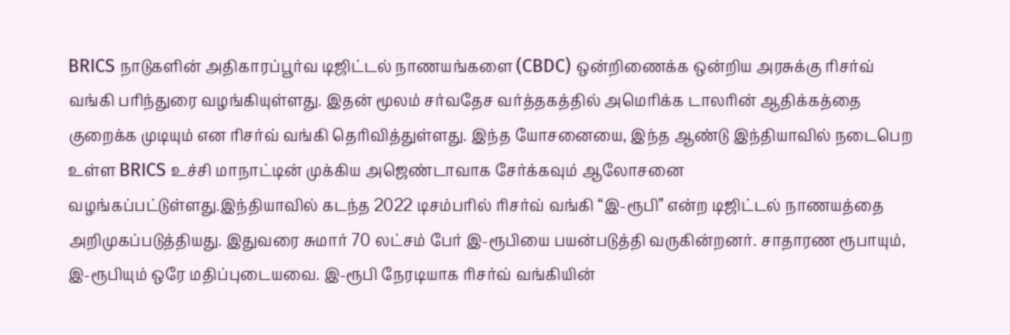BRICS நாடுகளின் அதிகாரப்பூர்வ டிஜிட்டல் நாணயங்களை (CBDC) ஒன்றிணைக்க ஒன்றிய அரசுக்கு ரிசர்வ் வங்கி பரிந்துரை வழங்கியுள்ளது. இதன் மூலம் சர்வதேச வர்த்தகத்தில் அமெரிக்க டாலரின் ஆதிக்கத்தை குறைக்க முடியும் என ரிசர்வ் வங்கி தெரிவித்துள்ளது. இந்த யோசனையை, இந்த ஆண்டு இந்தியாவில் நடைபெற உள்ள BRICS உச்சி மாநாட்டின் முக்கிய அஜெண்டாவாக சேர்க்கவும் ஆலோசனை வழங்கப்பட்டுள்ளது.இந்தியாவில் கடந்த 2022 டிசம்பரில் ரிசர்வ் வங்கி “இ-ரூபி” என்ற டிஜிட்டல் நாணயத்தை அறிமுகப்படுத்தியது. இதுவரை சுமார் 70 லட்சம் பேர் இ-ரூபியை பயன்படுத்தி வருகின்றனர். சாதாரண ரூபாயும், இ-ரூபியும் ஒரே மதிப்புடையவை. இ-ரூபி நேரடியாக ரிசர்வ் வங்கியின்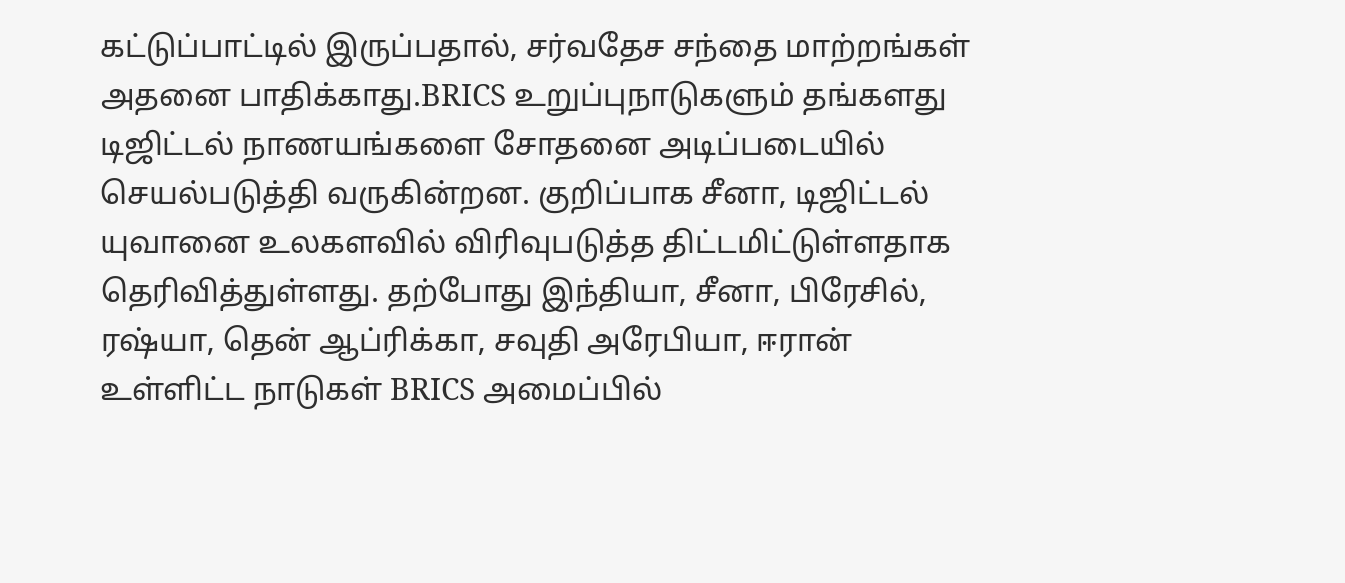கட்டுப்பாட்டில் இருப்பதால், சர்வதேச சந்தை மாற்றங்கள் அதனை பாதிக்காது.BRICS உறுப்புநாடுகளும் தங்களது டிஜிட்டல் நாணயங்களை சோதனை அடிப்படையில் செயல்படுத்தி வருகின்றன. குறிப்பாக சீனா, டிஜிட்டல் யுவானை உலகளவில் விரிவுபடுத்த திட்டமிட்டுள்ளதாக தெரிவித்துள்ளது. தற்போது இந்தியா, சீனா, பிரேசில், ரஷ்யா, தென் ஆப்ரிக்கா, சவுதி அரேபியா, ஈரான் உள்ளிட்ட நாடுகள் BRICS அமைப்பில்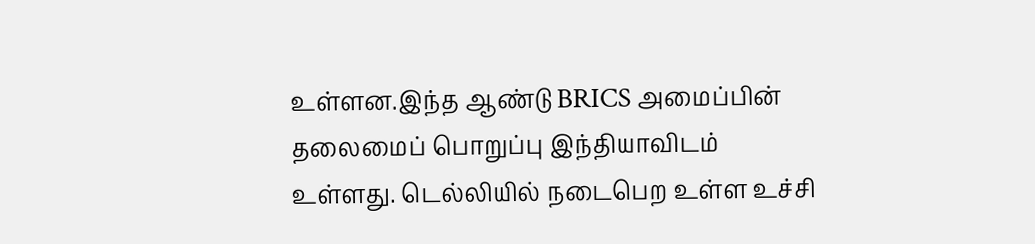உள்ளன.இந்த ஆண்டு BRICS அமைப்பின் தலைமைப் பொறுப்பு இந்தியாவிடம் உள்ளது. டெல்லியில் நடைபெற உள்ள உச்சி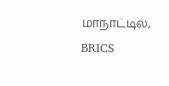மாநாட்டில், BRICS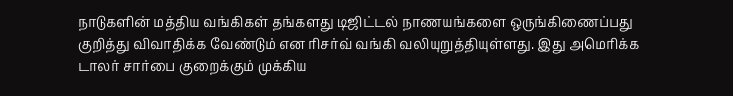நாடுகளின் மத்திய வங்கிகள் தங்களது டிஜிட்டல் நாணயங்களை ஒருங்கிணைப்பது குறித்து விவாதிக்க வேண்டும் என ரிசர்வ் வங்கி வலியுறுத்தியுள்ளது. இது அமெரிக்க டாலர் சார்பை குறைக்கும் முக்கிய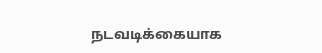நடவடிக்கையாக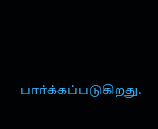பார்க்கப்படுகிறது.